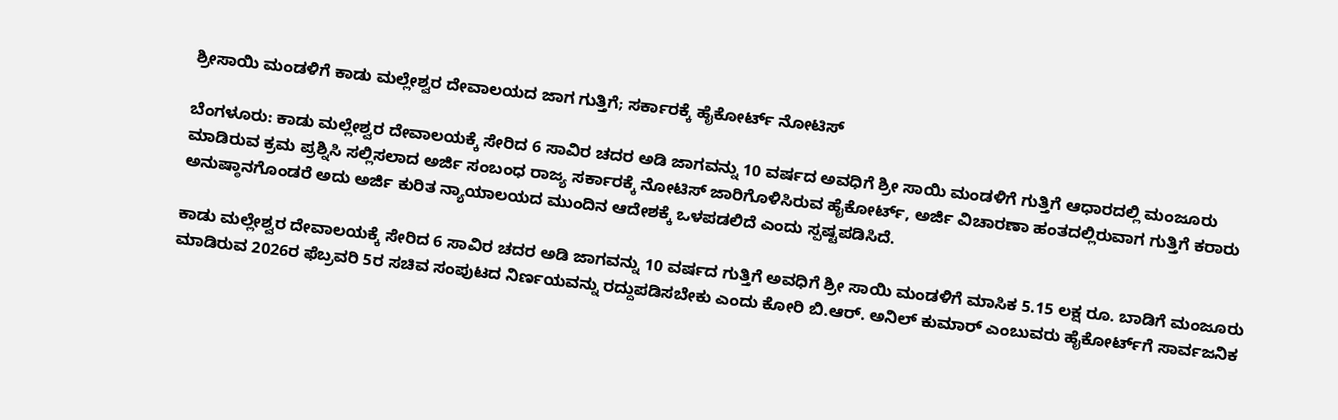ಶ್ರೀಸಾಯಿ ಮಂಡಳಿಗೆ ಕಾಡು ಮಲ್ಲೇಶ್ವರ ದೇವಾಲಯದ ಜಾಗ ಗುತ್ತಿಗೆ; ಸರ್ಕಾರಕ್ಕೆ ಹೈಕೋರ್ಟ್ ನೋಟಿಸ್

ಬೆಂಗಳೂರು: ಕಾಡು ಮಲ್ಲೇಶ್ವರ ದೇವಾಲಯಕ್ಕೆ ಸೇರಿದ 6 ಸಾವಿರ ಚದರ ಅಡಿ ಜಾಗವನ್ನು 10 ವರ್ಷದ ಅವಧಿಗೆ ಶ್ರೀ ಸಾಯಿ ಮಂಡಳಿಗೆ ಗುತ್ತಿಗೆ ಆಧಾರದಲ್ಲಿ ಮಂಜೂರು ಮಾಡಿರುವ ಕ್ರಮ ಪ್ರಶ್ನಿಸಿ ಸಲ್ಲಿಸಲಾದ ಅರ್ಜಿ ಸಂಬಂಧ ರಾಜ್ಯ ಸರ್ಕಾರಕ್ಕೆ ನೋಟಿಸ್ ಜಾರಿಗೊಳಿಸಿರುವ ಹೈಕೋರ್ಟ್, ಅರ್ಜಿ ವಿಚಾರಣಾ ಹಂತದಲ್ಲಿರುವಾಗ ಗುತ್ತಿಗೆ ಕರಾರು ಅನುಷ್ಠಾನಗೊಂಡರೆ ಅದು ಅರ್ಜಿ ಕುರಿತ ನ್ಯಾಯಾಲಯದ ಮುಂದಿನ ಆದೇಶಕ್ಕೆ ಒಳಪಡಲಿದೆ ಎಂದು ಸ್ಪಷ್ಟಪಡಿಸಿದೆ.

ಕಾಡು ಮಲ್ಲೇಶ್ವರ ದೇವಾಲಯಕ್ಕೆ ಸೇರಿದ 6 ಸಾವಿರ ಚದರ ಅಡಿ ಜಾಗವನ್ನು 10 ವರ್ಷದ ಗುತ್ತಿಗೆ ಅವಧಿಗೆ ಶ್ರೀ ಸಾಯಿ ಮಂಡಳಿಗೆ ಮಾಸಿಕ 5.15 ಲಕ್ಷ ರೂ. ಬಾಡಿಗೆ ಮಂಜೂರು ಮಾಡಿರುವ 2026ರ ಫೆಬ್ರವರಿ 5ರ ಸಚಿವ ಸಂಪುಟದ ನಿರ್ಣಯವನ್ನು ರದ್ದುಪಡಿಸಬೇಕು ಎಂದು ಕೋರಿ ಬಿ.ಆರ್. ಅನಿಲ್ ಕುಮಾರ್ ಎಂಬುವರು ಹೈಕೋರ್ಟ್‌ಗೆ ಸಾರ್ವಜನಿಕ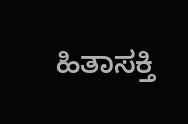ಹಿತಾಸಕ್ತಿ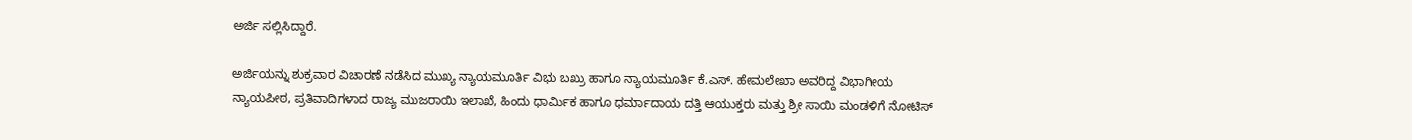ಅರ್ಜಿ ಸಲ್ಲಿಸಿದ್ದಾರೆ.

ಅರ್ಜಿಯನ್ನು ಶುಕ್ರವಾರ ವಿಚಾರಣೆ ನಡೆಸಿದ ಮುಖ್ಯ ನ್ಯಾಯಮೂರ್ತಿ ವಿಭು ಬಖ್ರು ಹಾಗೂ ನ್ಯಾಯಮೂರ್ತಿ ಕೆ.ಎಸ್. ಹೇಮಲೇಖಾ ಅವರಿದ್ದ ವಿಭಾಗೀಯ ನ್ಯಾಯಪೀಠ, ಪ್ರತಿವಾದಿಗಳಾದ ರಾಜ್ಯ ಮುಜರಾಯಿ ಇಲಾಖೆ, ಹಿಂದು ಧಾರ್ಮಿಕ ಹಾಗೂ ಧರ್ಮಾದಾಯ ದತ್ತಿ ಆಯುಕ್ತರು ಮತ್ತು ಶ್ರೀ ಸಾಯಿ ಮಂಡಳಿಗೆ ನೋಟಿಸ್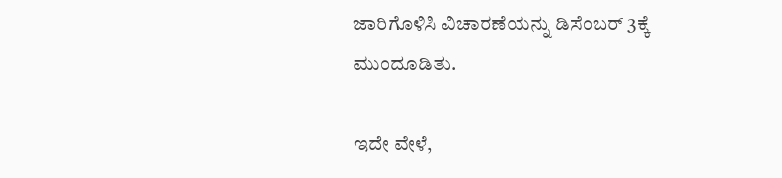ಜಾರಿಗೊಳಿಸಿ ವಿಚಾರಣೆಯನ್ನು ಡಿಸೆಂಬರ್ 3ಕ್ಕೆ ಮುಂದೂಡಿತು.

ಇದೇ ವೇಳೆ,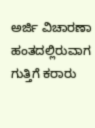ಅರ್ಜಿ ವಿಚಾರಣಾ ಹಂತದಲ್ಲಿರುವಾಗ ಗುತ್ತಿಗೆ ಕರಾರು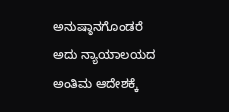ಅನುಷ್ಠಾನಗೊಂಡರೆ ಅದು ನ್ಯಾಯಾಲಯದ ಅಂತಿಮ ಆದೇಶಕ್ಕೆ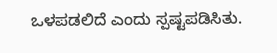ಒಳಪಡಲಿದೆ ಎಂದು ಸ್ಪಷ್ಟಪಡಿಸಿತು.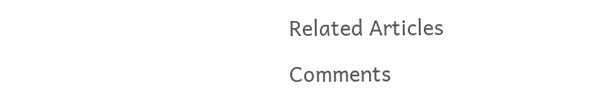Related Articles

Comments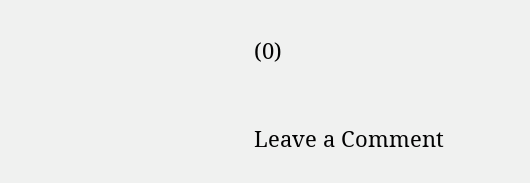(0)

Leave a Comment